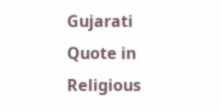Gujarati Quote in Religious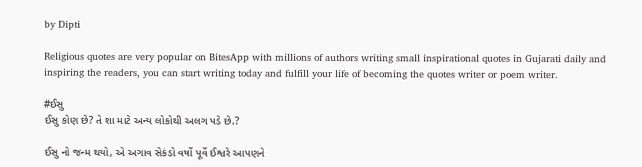by Dipti

Religious quotes are very popular on BitesApp with millions of authors writing small inspirational quotes in Gujarati daily and inspiring the readers, you can start writing today and fulfill your life of becoming the quotes writer or poem writer.

#ઈસુ
ઈસુ કોણ છે? તે શા માટે અન્ય લોકોથી અલગ પડે છે.?

ઈસુ નો જન્મ થયો, એ અગાવ સેકંડો વર્ષો પૂર્વે ઈશ્વરે આપણને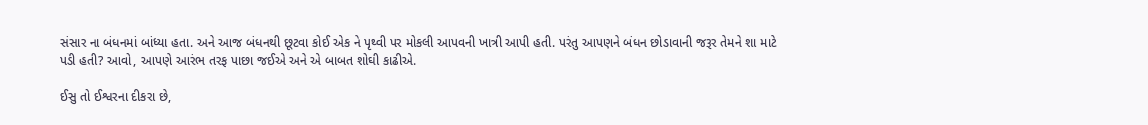સંસાર ના બંધનમાં બાંધ્યા હતા. અને આજ બંધનથી છૂટવા કોઈ એક ને પૃથ્વી પર મોકલી આપવની ખાત્રી આપી હતી. પરંતુ આપણને બંધન છોડાવાની જરૂર તેમને શા માટે પડી હતી? આવો, આપણે આરંભ તરફ પાછા જઈએ અને એ બાબત શોઘી કાઢીએ.

ઈસુ તો ઈશ્વરના દીકરા છે,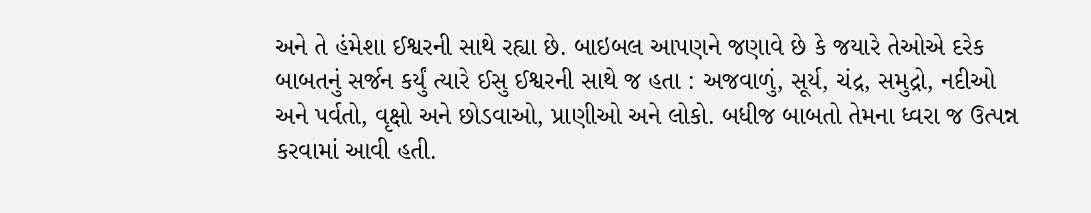અને તે હંમેશા ઈશ્વરની સાથે રહ્યા છે. બાઇબલ આપણને જણાવે છે કે જયારે તેઓએ દરેક બાબતનું સર્જન કર્યું ત્યારે ઈસુ ઈશ્વરની સાથે જ હતા : અજવાળું, સૂર્ય, ચંદ્ર, સમુદ્રો, નદીઓ અને પર્વતો, વૃક્ષો અને છોડવાઓ, પ્રાણીઓ અને લોકો. બધીજ બાબતો તેમના ધ્વરા જ ઉત્પન્ન કરવામાં આવી હતી.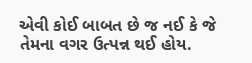એવી કોઈ બાબત છે જ નઈ કે જે તેમના વગર ઉત્પન્ન થઈ હોય.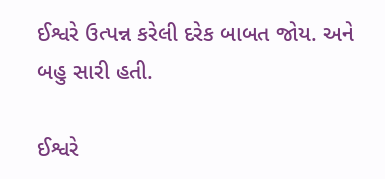ઈશ્વરે ઉત્પન્ન કરેલી દરેક બાબત જોય. અને બહુ સારી હતી.

ઈશ્વરે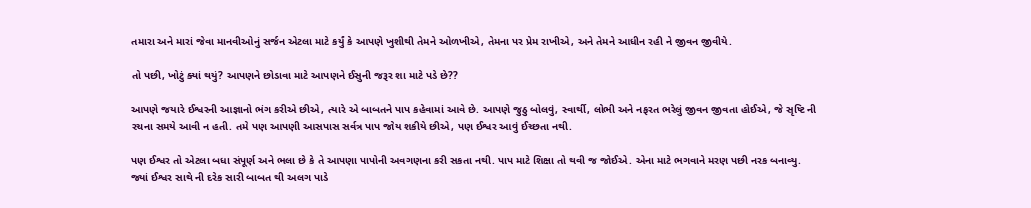તમારા અને મારાં જેવા માનવીઓનું સર્જન એટલા માટે કર્યું કે આપણે ખુશીથી તેમને ઓળખીએ, તેમના પર પ્રેમ રાખીએ, અને તેમને આધીન રહી ને જીવન જીવીયે.

તો પછી, ખોટું ક્યાં થયું? આપણને છોડાવા માટે આપણને ઈસુની જરૂર શા માટે પડે છે??

આપણે જયારે ઈશ્વરની આજ્ઞાનો ભંગ કરીએ છીએ, ત્યારે એ બાબતને પાપ કહેવામાં આવે છે. આપણે જુઠુ બોલવું, સ્વાર્થી, લોભી અને નફરત ભરેલું જીવન જીવતા હોઈએ, જે સૃષ્ટિ ની રચના સમયે આવી ન હતી. તમે પણ આપણી આસપાસ સર્વત્ર પાપ જોય શકીયે છીએ, પણ ઈશ્વર આવું ઈચ્છતા નથી.

પણ ઈશ્વર તો એટલા બધા સંપૂર્ણ અને ભલા છે કે તે આપણા પાપોની અવગણના કરી સકતા નથી. પાપ માટે શિક્ષા તો થવી જ જોઈએ. એના માટે ભગવાને મરણ પછી નરક બનાવ્યુ. જ્યાં ઈશ્વર સાથે ની દરેક સારી બાબત થી અલગ પાડે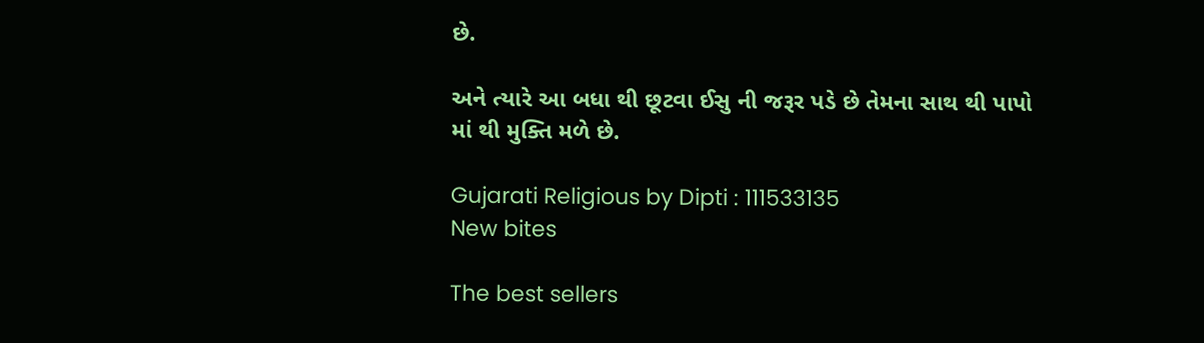છે.

અને ત્યારે આ બધા થી છૂટવા ઈસુ ની જરૂર પડે છે તેમના સાથ થી પાપો માં થી મુક્તિ મળે છે.

Gujarati Religious by Dipti : 111533135
New bites

The best sellers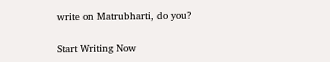write on Matrubharti, do you?

Start Writing Now